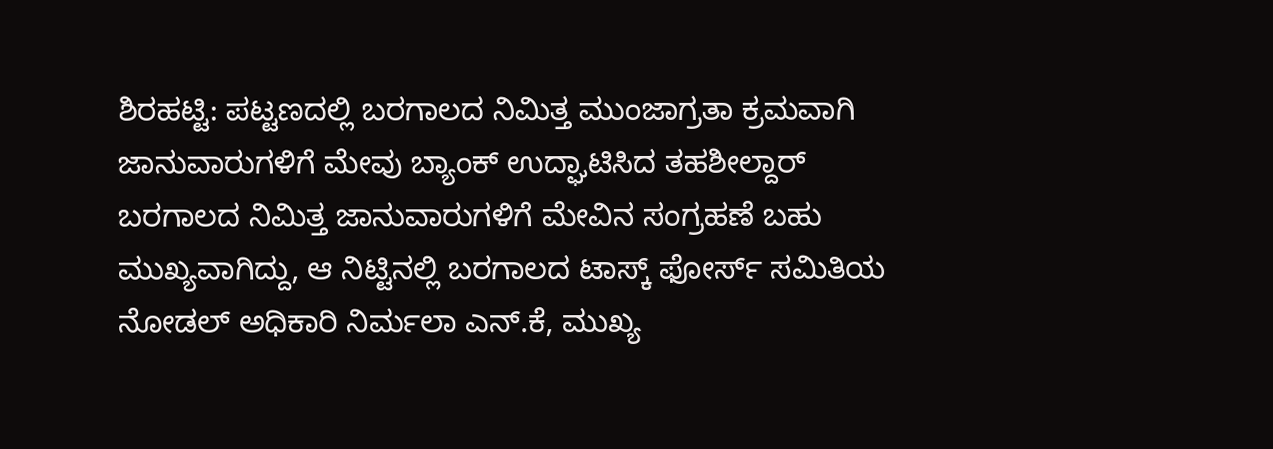ಶಿರಹಟ್ಟಿ: ಪಟ್ಟಣದಲ್ಲಿ ಬರಗಾಲದ ನಿಮಿತ್ತ ಮುಂಜಾಗ್ರತಾ ಕ್ರಮವಾಗಿ ಜಾನುವಾರುಗಳಿಗೆ ಮೇವು ಬ್ಯಾಂಕ್ ಉದ್ಘಾಟಿಸಿದ ತಹಶೀಲ್ದಾರ್
ಬರಗಾಲದ ನಿಮಿತ್ತ ಜಾನುವಾರುಗಳಿಗೆ ಮೇವಿನ ಸಂಗ್ರಹಣೆ ಬಹು ಮುಖ್ಯವಾಗಿದ್ದು, ಆ ನಿಟ್ಟಿನಲ್ಲಿ ಬರಗಾಲದ ಟಾಸ್ಕ್ ಫೋರ್ಸ್ ಸಮಿತಿಯ ನೋಡಲ್ ಅಧಿಕಾರಿ ನಿರ್ಮಲಾ ಎನ್.ಕೆ, ಮುಖ್ಯ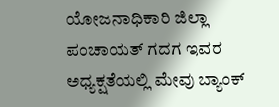ಯೋಜನಾಧಿಕಾರಿ ಜಿಲ್ಲಾ ಪಂಚಾಯತ್ ಗದಗ ಇವರ ಅಧ್ಯಕ್ಷತೆಯಲ್ಲಿ ಮೇವು ಬ್ಯಾಂಕ್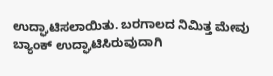ಉದ್ಘಾಟಿಸಲಾಯಿತು. ಬರಗಾಲದ ನಿಮಿತ್ತ ಮೇವು ಬ್ಯಾಂಕ್ ಉದ್ಘಾಟಿಸಿರುವುದಾಗಿ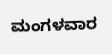ಮಂಗಳವಾರ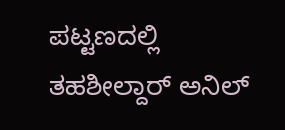ಪಟ್ಟಣದಲ್ಲಿ ತಹಶೀಲ್ದಾರ್ ಅನಿಲ್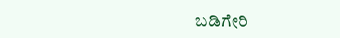ಬಡಿಗೇರಿ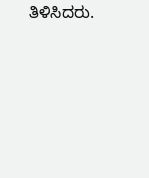ತಿಳಿಸಿದರು.